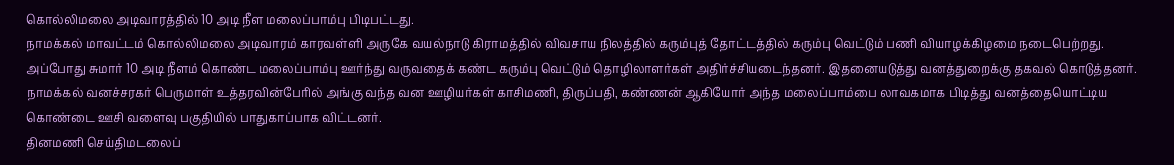கொல்லிமலை அடிவாரத்தில் 10 அடி நீள மலைப்பாம்பு பிடிபட்டது.
நாமக்கல் மாவட்டம் கொல்லிமலை அடிவாரம் காரவள்ளி அருகே வயல்நாடு கிராமத்தில் விவசாய நிலத்தில் கரும்புத் தோட்டத்தில் கரும்பு வெட்டும் பணி வியாழக்கிழமை நடைபெற்றது. அப்போது சுமார் 10 அடி நீளம் கொண்ட மலைப்பாம்பு ஊர்ந்து வருவதைக் கண்ட கரும்பு வெட்டும் தொழிலாளர்கள் அதிர்ச்சியடைந்தனர். இதனையடுத்து வனத்துறைக்கு தகவல் கொடுத்தனர். நாமக்கல் வனச்சரகர் பெருமாள் உத்தரவின்பேரில் அங்கு வந்த வன ஊழியர்கள் காசிமணி, திருப்பதி, கண்ணன் ஆகியோர் அந்த மலைப்பாம்பை லாவகமாக பிடித்து வனத்தையொட்டிய கொண்டை ஊசி வளைவு பகுதியில் பாதுகாப்பாக விட்டனர்.
தினமணி செய்திமடலைப்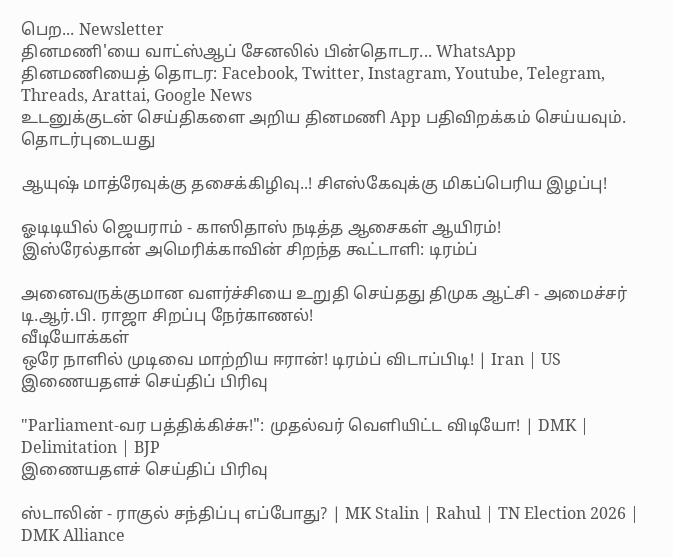பெற... Newsletter
தினமணி'யை வாட்ஸ்ஆப் சேனலில் பின்தொடர... WhatsApp
தினமணியைத் தொடர: Facebook, Twitter, Instagram, Youtube, Telegram, Threads, Arattai, Google News
உடனுக்குடன் செய்திகளை அறிய தினமணி App பதிவிறக்கம் செய்யவும்.
தொடர்புடையது

ஆயுஷ் மாத்ரேவுக்கு தசைக்கிழிவு..! சிஎஸ்கேவுக்கு மிகப்பெரிய இழப்பு!

ஓடிடியில் ஜெயராம் - காஸிதாஸ் நடித்த ஆசைகள் ஆயிரம்!
இஸ்ரேல்தான் அமெரிக்காவின் சிறந்த கூட்டாளி: டிரம்ப்

அனைவருக்குமான வளர்ச்சியை உறுதி செய்தது திமுக ஆட்சி - அமைச்சர் டி.ஆர்.பி. ராஜா சிறப்பு நேர்காணல்!
வீடியோக்கள்
ஒரே நாளில் முடிவை மாற்றிய ஈரான்! டிரம்ப் விடாப்பிடி! | Iran | US
இணையதளச் செய்திப் பிரிவு

"Parliament-வர பத்திக்கிச்சு!": முதல்வர் வெளியிட்ட விடியோ! | DMK | Delimitation | BJP
இணையதளச் செய்திப் பிரிவு

ஸ்டாலின் - ராகுல் சந்திப்பு எப்போது? | MK Stalin | Rahul | TN Election 2026 | DMK Alliance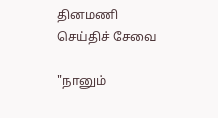தினமணி செய்திச் சேவை

"நானும்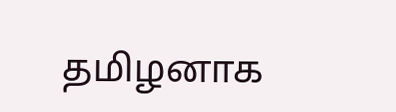தமிழனாக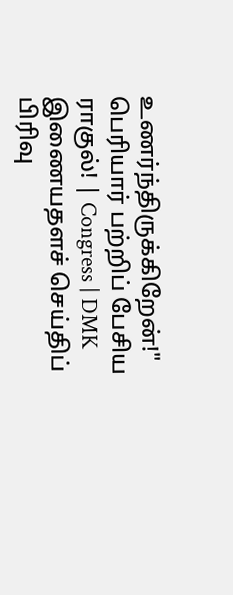உணர்ந்திருக்கிறேன்!" பெரியார் பற்றிப் பேசிய ராகுல்! | Congress | DMK
இணையதளச் செய்திப் பிரிவு